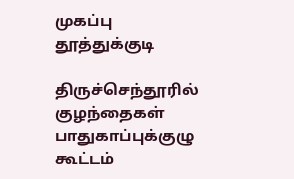முகப்பு
தூத்துக்குடி

திருச்செந்தூரில் குழந்தைகள் பாதுகாப்புக்குழு கூட்டம்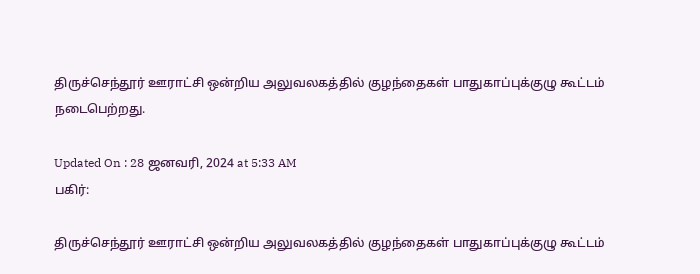திருச்செந்தூர் ஊராட்சி ஒன்றிய அலுவலகத்தில் குழந்தைகள் பாதுகாப்புக்குழு கூட்டம் நடைபெற்றது.

Updated On : 28 ஜனவரி, 2024 at 5:33 AM
பகிர்:

திருச்செந்தூர் ஊராட்சி ஒன்றிய அலுவலகத்தில் குழந்தைகள் பாதுகாப்புக்குழு கூட்டம்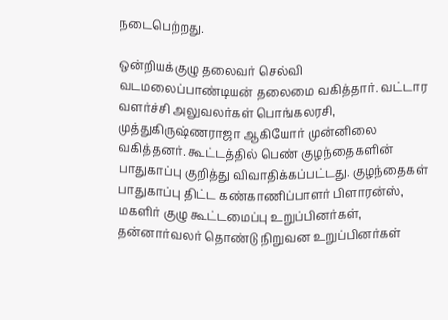நடைபெற்றது.

ஒன்றியக்குழு தலைவர் செல்வி வடமலைப்பாண்டியன் தலைமை வகித்தார். வட்டார வளர்ச்சி அலுவலர்கள் பொங்கலரசி, முத்துகிருஷ்ணராஜா ஆகியோர் முன்னிலை வகித்தனர். கூட்டத்தில் பெண் குழந்தைகளின் பாதுகாப்பு குறித்து விவாதிக்கப்பட்டது. குழந்தைகள் பாதுகாப்பு திட்ட கண்காணிப்பாளர் பிளாரன்ஸ், மகளிர் குழு கூட்டமைப்பு உறுப்பினர்கள், தன்னார்வலர் தொண்டு நிறுவன உறுப்பினர்கள்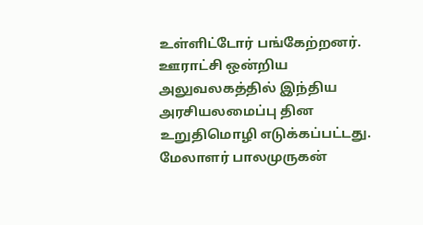உள்ளிட்டோர் பங்கேற்றனர். ஊராட்சி ஒன்றிய அலுவலகத்தில் இந்திய அரசியலமைப்பு தின உறுதிமொழி எடுக்கப்பட்டது. மேலாளர் பாலமுருகன்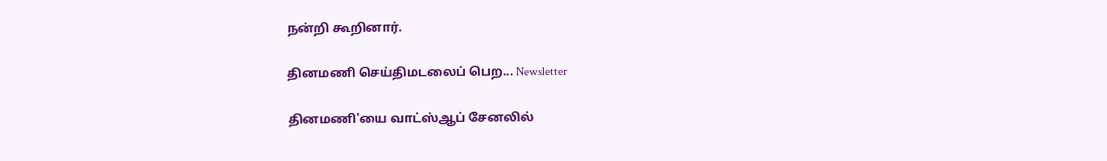நன்றி கூறினார்.

தினமணி செய்திமடலைப் பெற... Newsletter

தினமணி'யை வாட்ஸ்ஆப் சேனலில்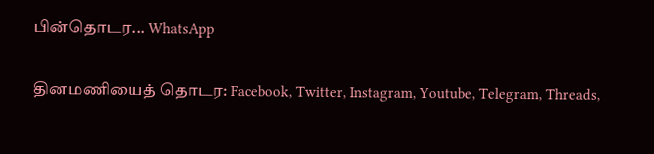பின்தொடர... WhatsApp

தினமணியைத் தொடர: Facebook, Twitter, Instagram, Youtube, Telegram, Threads,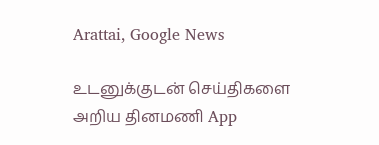Arattai, Google News

உடனுக்குடன் செய்திகளை அறிய தினமணி App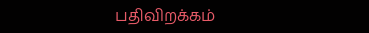பதிவிறக்கம்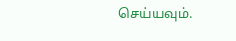செய்யவும்.